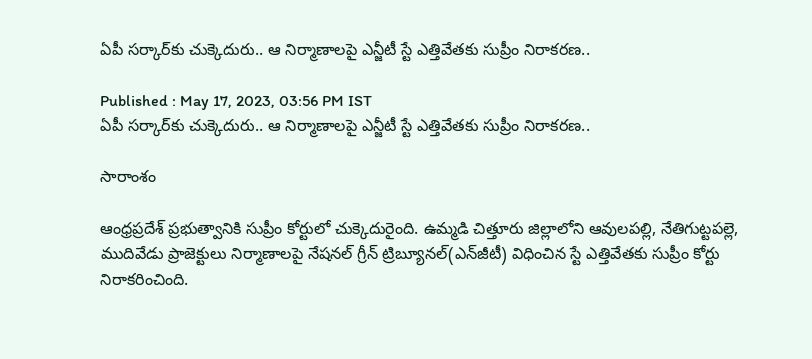ఏపీ సర్కార్‌కు చుక్కెదురు.. ఆ నిర్మాణాలపై ఎన్జీటీ స్టే ఎత్తివేతకు సుప్రీం నిరాకరణ..

Published : May 17, 2023, 03:56 PM IST
ఏపీ సర్కార్‌కు చుక్కెదురు.. ఆ నిర్మాణాలపై ఎన్జీటీ స్టే ఎత్తివేతకు సుప్రీం నిరాకరణ..

సారాంశం

ఆంధ్రప్రదేశ్ ప్రభుత్వానికి సుప్రీం కోర్టులో చుక్కెదురైంది. ఉమ్మడి చిత్తూరు జిల్లాలోని ఆవులపల్లి, నేతిగుట్టపల్లె, ముదివేడు ప్రాజెక్టులు నిర్మాణాలపై నేషనల్ గ్రీన్ ట్రిబ్యూనల్‌(ఎన్‌జీటీ) విధించిన స్టే ఎత్తివేతకు సుప్రీం కోర్టు నిరాకరించింది.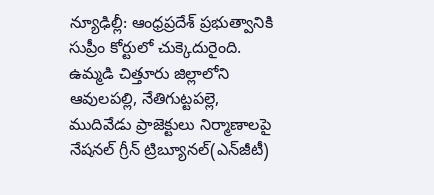న్యూఢిల్లీ: ఆంధ్రప్రదేశ్ ప్రభుత్వానికి సుప్రీం కోర్టులో చుక్కెదురైంది. ఉమ్మడి చిత్తూరు జిల్లాలోని ఆవులపల్లి, నేతిగుట్టపల్లె, ముదివేడు ప్రాజెక్టులు నిర్మాణాలపై నేషనల్ గ్రీన్ ట్రిబ్యూనల్‌(ఎన్‌జీటీ)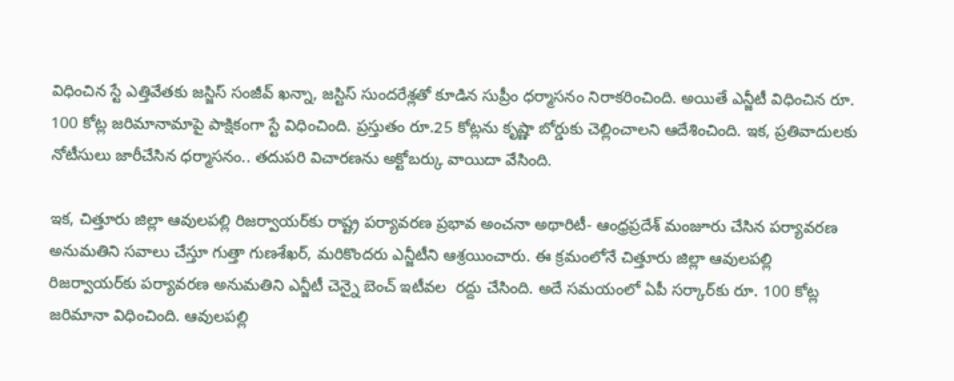విధించిన స్టే ఎత్తివేతకు జ‌స్జిస్ సంజీవ్ ఖ‌న్నా, జ‌స్టిస్ సుంద‌రేశ్ల‌తో కూడిన సుప్రీం ధర్మాసనం నిరాకరించింది. అయితే ఎన్జీటీ విధించిన రూ. 100 కోట్ల జరిమానామాపై పాక్షికంగా స్టే విధించింది. ప్రస్తుతం రూ.25 కోట్లను కృష్ణా బోర్డుకు చెల్లించాలని ఆదేశించింది. ఇక, ప్రతివాదులకు నోటీసులు జారీచేసిన ధర్మాసనం.. త‌దుప‌రి విచార‌ణ‌ను అక్టోబ‌ర్కు వాయిదా వేసింది.

ఇక, చిత్తూరు జిల్లా ఆవులపల్లి రిజర్వాయర్‌కు రాష్ట్ర పర్యావరణ ప్రభావ అంచనా అథారిటీ- ఆంధ్రప్రదేశ్ మంజూరు చేసిన పర్యావరణ అనుమతిని సవాలు చేస్తూ గుత్తా గుణశేఖర్‌, మరికొందరు ఎన్జీటీని ఆశ్రయించారు. ఈ క్రమంలోనే చిత్తూరు జిల్లా ఆవులపల్లి రిజర్వాయర్‌కు పర్యావరణ అనుమతిని ఎన్జీటీ చెన్నై బెంచ్ ఇటీవల  రద్దు చేసింది. అదే సమయంలో ఏపీ సర్కార్‌కు రూ. 100 కోట్ల జరిమానా విధించింది. ఆవులపల్లి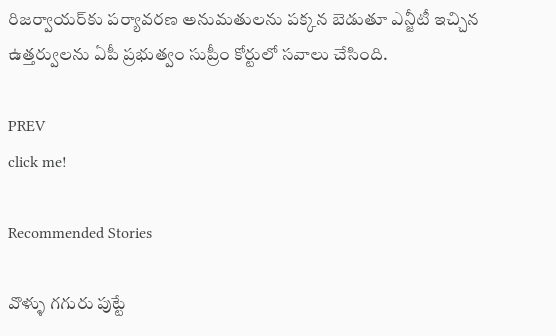రిజర్వాయర్‌కు పర్యావరణ అనుమతులను పక్కన బెడుతూ ఎన్జీటీ ఇచ్చిన ఉత్తర్వులను ఏపీ ప్రభుత్వం సుప్రీం కోర్టులో సవాలు చేసింది.

PREV
click me!

Recommended Stories

వొళ్ళు గగురు పుట్టే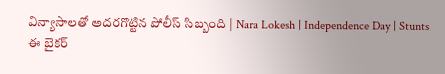విన్యాసాలతో అదరగొట్టిన పోలీస్ సిబ్బంది | Nara Lokesh | Independence Day | Stunts
ఈ బైకర్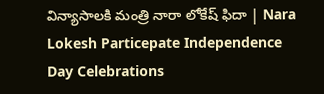విన్యాసాలకి మంత్రి నారా లోకేష్ ఫిదా | Nara Lokesh Particepate Independence Day Celebrations